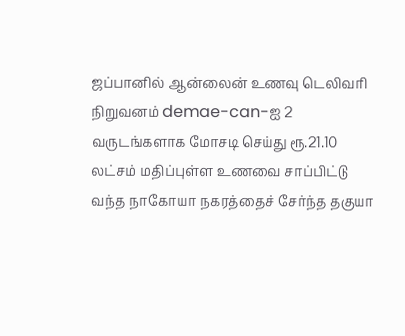ஜப்பானில் ஆன்லைன் உணவு டெலிவரி நிறுவனம் demae-can-ஐ 2 வருடங்களாக மோசடி செய்து ரூ.21.10 லட்சம் மதிப்புள்ள உணவை சாப்பிட்டு வந்த நாகோயா நகரத்தைச் சேர்ந்த தகுயா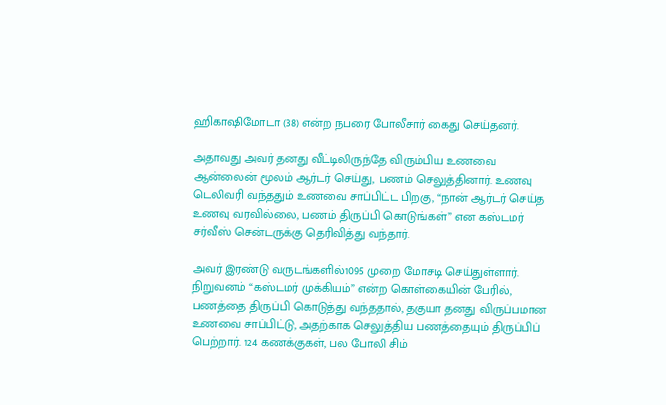ஹிகாஷிமோடா (38) என்ற நபரை போலீசார் கைது செய்தனர்.

அதாவது அவர் தனது வீட்டிலிருந்தே விரும்பிய உணவை ஆன்லைன் மூலம் ஆர்டர் செய்து, பணம் செலுத்தினார். உணவு டெலிவரி வந்ததும் உணவை சாப்பிட்ட பிறகு, “நான் ஆர்டர் செய்த உணவு வரவில்லை, பணம் திருப்பி கொடுங்கள்” என கஸ்டமர் சர்வீஸ் சென்டருக்கு தெரிவித்து வந்தார்.

அவர் இரண்டு வருடங்களில்1095 முறை மோசடி செய்துள்ளார். நிறுவனம் “கஸ்டமர் முக்கியம்” என்ற கொள்கையின் பேரில், பணத்தை திருப்பி கொடுத்து வந்ததால், தகுயா தனது விருப்பமான உணவை சாப்பிட்டு, அதற்காக செலுத்திய பணத்தையும் திருப்பிப் பெற்றார். 124 கணக்குகள், பல போலி சிம்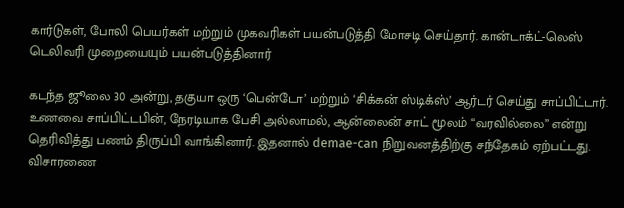கார்டுகள், போலி பெயர்கள் மற்றும் முகவரிகள் பயன்படுத்தி மோசடி செய்தார். கான்டாக்ட்-லெஸ் டெலிவரி முறையையும் பயன்படுத்தினார்

கடந்த ஜூலை 30 அன்று, தகுயா ஒரு ‘பென்டோ’ மற்றும் ‘சிக்கன் ஸ்டிக்ஸ்’ ஆர்டர் செய்து சாப்பிட்டார். உணவை சாப்பிட்டபின், நேரடியாக பேசி அல்லாமல், ஆன்லைன் சாட் மூலம் “வரவில்லை” என்று தெரிவித்து பணம் திருப்பி வாங்கினார். இதனால் demae-can நிறுவனத்திற்கு சந்தேகம் ஏற்பட்டது. விசாரணை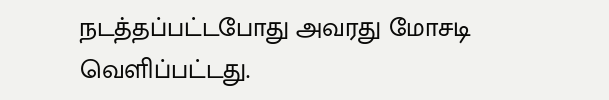நடத்தப்பட்டபோது அவரது மோசடி வெளிப்பட்டது.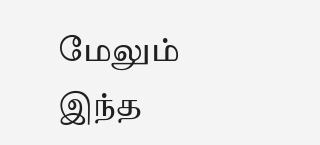மேலும் இந்த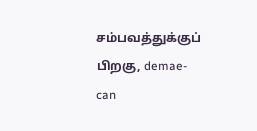சம்பவத்துக்குப் பிறகு, demae-can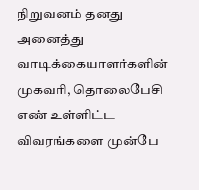நிறுவனம் தனது அனைத்து வாடிக்கையாளர்களின் முகவரி, தொலைபேசி எண் உள்ளிட்ட விவரங்களை முன்பே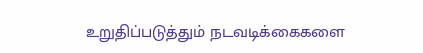உறுதிப்படுத்தும் நடவடிக்கைகளை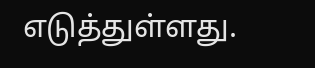எடுத்துள்ளது.